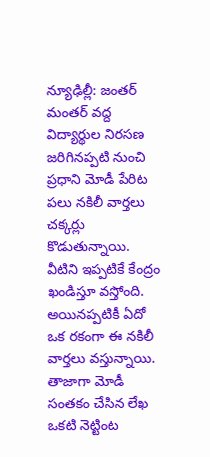న్యూఢిల్లీ: జంతర్ మంతర్‌ వద్ద విద్యార్థుల నిరసణ జరిగినప్పటి నుంచి ప్రధాని మోడీ పేరిట పలు నకిలీ వార్తలు చక్కర్లు కొడుతున్నాయి. వీటిని ఇప్పటికే కేంద్రం ఖండిస్తూ వస్తోంది. అయినప్పటికీ ఏదో ఒక రకంగా ఈ నకిలీ వార్తలు వస్తున్నాయి. తాజాగా మోడీ సంతకం చేసిన లేఖ ఒకటి నెట్టింట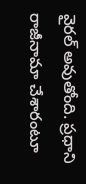వైరల్ అవుతోంది. ప్రధాని రాజీనామా చేశారంటూ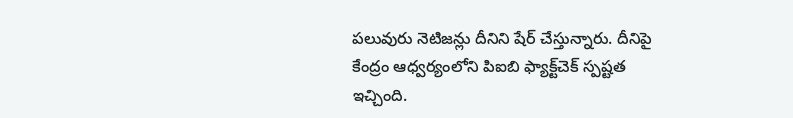పలువురు నెటిజన్లు దీనిని షేర్ చేస్తున్నారు. దీనిపై కేంద్రం ఆధ్వర్యంలోని పిఐబి ఫ్యాక్ట్‌చెక్ స్పష్టత ఇచ్చింది.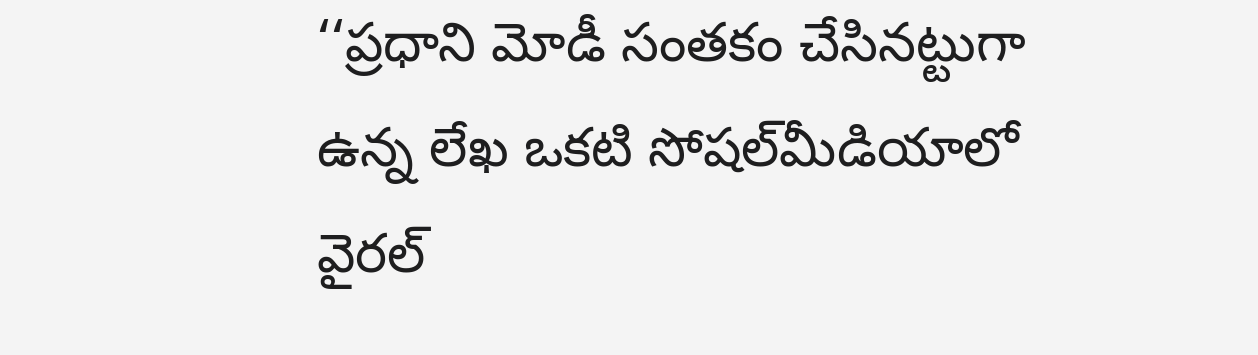‘‘ప్రధాని మోడీ సంతకం చేసినట్టుగా ఉన్న లేఖ ఒకటి సోషల్‌మీడియాలో వైరల్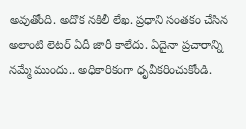అవుతోంది. అదొక నకిలీ లేఖ. ప్రధాని సంతకం చేసిన అలాంటి లెటర్ ఏదీ జారీ కాలేదు. ఏదైనా ప్రచారాన్ని నమ్మే ముందు.. అధికారికంగా ధృవీకరించుకోండి.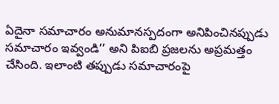ఏదైనా సమాచారం అనుమానస్పదంగా అనిపించినప్పుడు సమాచారం ఇవ్వండి’’ అని పిఐబి ప్రజలను అప్రమత్తం చేసింది. ఇలాంటి తప్పుడు సమాచారంపై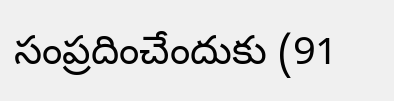సంప్రదించేందుకు (91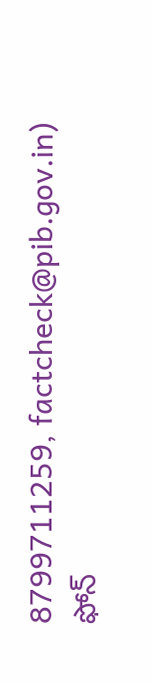8799711259, factcheck@pib.gov.in) ఫోన్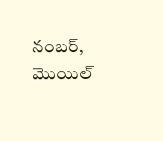నంబర్, మొయిల్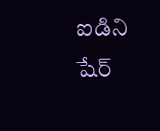ఐడిని షేర్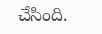చేసింది.